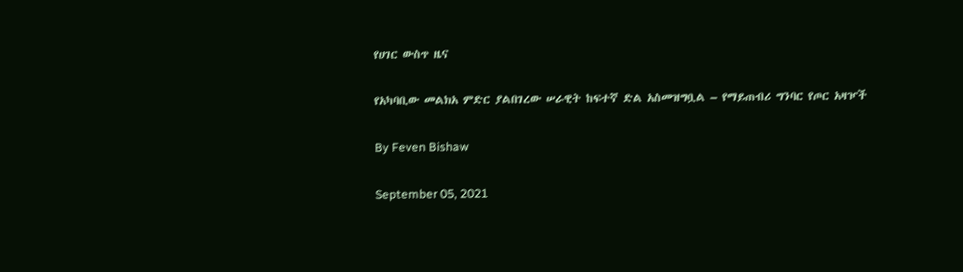የሀገር ውስጥ ዜና

የአካባቢው መልክአ ምድር ያልበገረው ሠራዊት ከፍተኛ ድል አስመዝግቧል – የማይጠብሪ ግንባር የጦር አዛዦች

By Feven Bishaw

September 05, 2021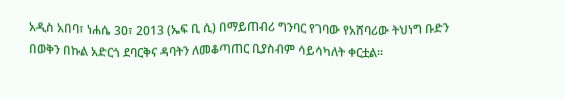አዲስ አበባ፣ ነሐሴ 30፣ 2013 (ኤፍ ቢ ሲ) በማይጠብሪ ግንባር የገባው የአሸባሪው ትህነግ ቡድን በወቅን በኩል አድርጎ ደባርቅና ዳባትን ለመቆጣጠር ቢያስብም ሳይሳካለት ቀርቷል።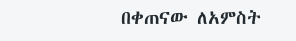በቀጠናው ለአምስት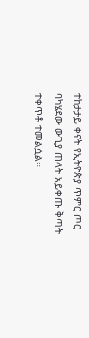ተከታታይ ቀናት የኢትዮጵያ ጥምር ጦር ባካሄደው ውጊያ ጠላት አይቀጡ ቅጣት ተቀጥቶ ተመልሷል።